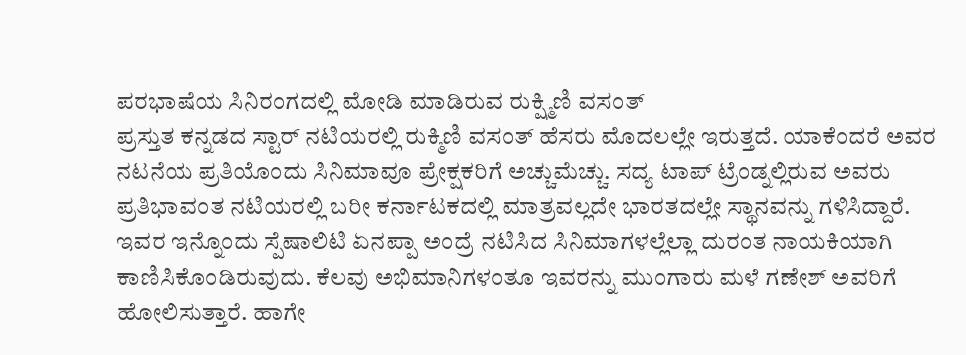ಪರಭಾಷೆಯ ಸಿನಿರಂಗದಲ್ಲಿ ಮೋಡಿ ಮಾಡಿರುವ ರುಕ್ಷ್ಮಿಣಿ ವಸಂತ್
ಪ್ರಸ್ತುತ ಕನ್ನಡದ ಸ್ಟಾರ್ ನಟಿಯರಲ್ಲಿ ರುಕ್ಮಿಣಿ ವಸಂತ್ ಹೆಸರು ಮೊದಲಲ್ಲೇ ಇರುತ್ತದೆ. ಯಾಕೆಂದರೆ ಅವರ ನಟನೆಯ ಪ್ರತಿಯೊಂದು ಸಿನಿಮಾವೂ ಪ್ರೇಕ್ಷಕರಿಗೆ ಅಚ್ಚುಮೆಚ್ಚು. ಸದ್ಯ ಟಾಪ್ ಟ್ರೆಂಡ್ನಲ್ಲಿರುವ ಅವರು ಪ್ರತಿಭಾವಂತ ನಟಿಯರಲ್ಲಿ ಬರೀ ಕರ್ನಾಟಕದಲ್ಲಿ ಮಾತ್ರವಲ್ಲದೇ ಭಾರತದಲ್ಲೇ ಸ್ಥಾನವನ್ನು ಗಳಿಸಿದ್ದಾರೆ.
ಇವರ ಇನ್ನೊಂದು ಸ್ಪೆಷಾಲಿಟಿ ಏನಪ್ಪಾ ಅಂದ್ರೆ ನಟಿಸಿದ ಸಿನಿಮಾಗಳಲ್ಲೆಲ್ಲಾ ದುರಂತ ನಾಯಕಿಯಾಗಿ ಕಾಣಿಸಿಕೊಂಡಿರುವುದು. ಕೆಲವು ಅಭಿಮಾನಿಗಳಂತೂ ಇವರನ್ನು ಮುಂಗಾರು ಮಳೆ ಗಣೇಶ್ ಅವರಿಗೆ ಹೋಲಿಸುತ್ತಾರೆ. ಹಾಗೇ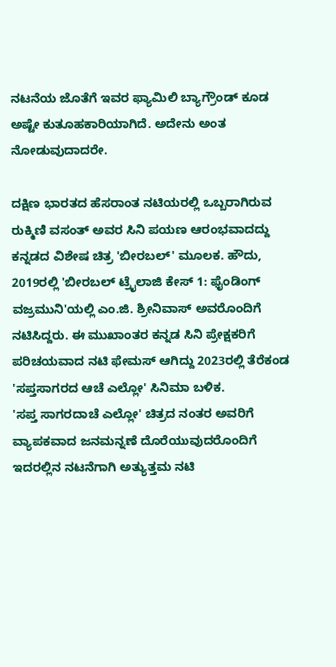ನಟನೆಯ ಜೊತೆಗೆ ಇವರ ಫ್ಯಾಮಿಲಿ ಬ್ಯಾಗ್ರೌಂಡ್ ಕೂಡ ಅಷ್ಟೇ ಕುತೂಹಕಾರಿಯಾಗಿದೆ. ಅದೇನು ಅಂತ ನೋಡುವುದಾದರೇ.

ದಕ್ಷಿಣ ಭಾರತದ ಹೆಸರಾಂತ ನಟಿಯರಲ್ಲಿ ಒಬ್ಬರಾಗಿರುವ ರುಕ್ಮಿಣಿ ವಸಂತ್ ಅವರ ಸಿನಿ ಪಯಣ ಆರಂಭವಾದದ್ದು ಕನ್ನಡದ ವಿಶೇಷ ಚಿತ್ರ 'ಬೀರಬಲ್' ಮೂಲಕ. ಹೌದು, 2019ರಲ್ಲಿ 'ಬೀರಬಲ್ ಟ್ರೈಲಾಜಿ ಕೇಸ್ 1: ಫೈಂಡಿಂಗ್ ವಜ್ರಮುನಿ'ಯಲ್ಲಿ ಎಂ.ಜಿ. ಶ್ರೀನಿವಾಸ್ ಅವರೊಂದಿಗೆ ನಟಿಸಿದ್ದರು. ಈ ಮುಖಾಂತರ ಕನ್ನಡ ಸಿನಿ ಪ್ರೇಕ್ಷಕರಿಗೆ ಪರಿಚಯವಾದ ನಟಿ ಫೇಮಸ್ ಆಗಿದ್ದು 2023ರಲ್ಲಿ ತೆರೆಕಂಡ 'ಸಪ್ತಸಾಗರದ ಆಚೆ ಎಲ್ಲೋ' ಸಿನಿಮಾ ಬಳಿಕ.
'ಸಪ್ತ ಸಾಗರದಾಚೆ ಎಲ್ಲೋ' ಚಿತ್ರದ ನಂತರ ಅವರಿಗೆ ವ್ಯಾಪಕವಾದ ಜನಮನ್ನಣೆ ದೊರೆಯುವುದರೊಂದಿಗೆ ಇದರಲ್ಲಿನ ನಟನೆಗಾಗಿ ಅತ್ಯುತ್ತಮ ನಟಿ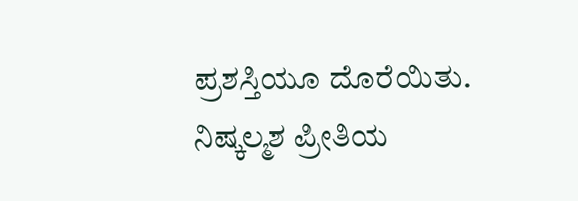ಪ್ರಶಸ್ತಿಯೂ ದೊರೆಯಿತು. ನಿಷ್ಕಲ್ಮಶ ಪ್ರೀತಿಯ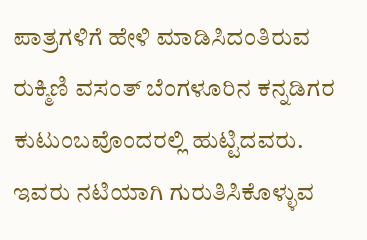ಪಾತ್ರಗಳಿಗೆ ಹೇಳಿ ಮಾಡಿಸಿದಂತಿರುವ ರುಕ್ಮಿಣಿ ವಸಂತ್ ಬೆಂಗಳೂರಿನ ಕನ್ನಡಿಗರ ಕುಟುಂಬವೊಂದರಲ್ಲಿ ಹುಟ್ಟಿದವರು.
ಇವರು ನಟಿಯಾಗಿ ಗುರುತಿಸಿಕೊಳ್ಳುವ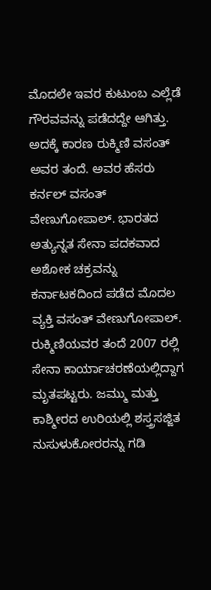ಮೊದಲೇ ಇವರ ಕುಟುಂಬ ಎಲ್ಲೆಡೆ ಗೌರವವನ್ನು ಪಡೆದದ್ದೇ ಆಗಿತ್ತು. ಅದಕ್ಕೆ ಕಾರಣ ರುಕ್ಮಿಣಿ ವಸಂತ್ ಅವರ ತಂದೆ. ಅವರ ಹೆಸರು ಕರ್ನಲ್ ವಸಂತ್ ವೇಣುಗೋಪಾಲ್. ಭಾರತದ ಅತ್ಯುನ್ನತ ಸೇನಾ ಪದಕವಾದ ಅಶೋಕ ಚಕ್ರವನ್ನು ಕರ್ನಾಟಕದಿಂದ ಪಡೆದ ಮೊದಲ ವ್ಯಕ್ತಿ ವಸಂತ್ ವೇಣುಗೋಪಾಲ್.
ರುಕ್ಮಿಣಿಯವರ ತಂದೆ 2007 ರಲ್ಲಿ ಸೇನಾ ಕಾರ್ಯಾಚರಣೆಯಲ್ಲಿದ್ದಾಗ ಮೃತಪಟ್ಟರು. ಜಮ್ಮು ಮತ್ತು ಕಾಶ್ಮೀರದ ಉರಿಯಲ್ಲಿ ಶಸ್ತ್ರಸಜ್ಜಿತ ನುಸುಳುಕೋರರನ್ನು ಗಡಿ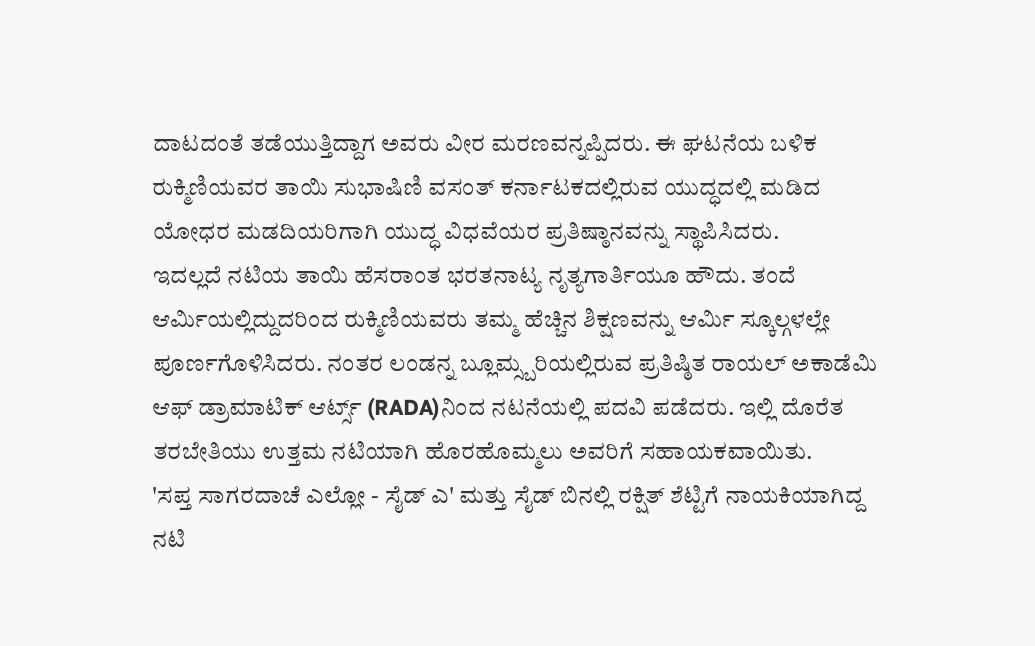ದಾಟದಂತೆ ತಡೆಯುತ್ತಿದ್ದಾಗ ಅವರು ವೀರ ಮರಣವನ್ನಪ್ಪಿದರು. ಈ ಘಟನೆಯ ಬಳಿಕ ರುಕ್ಮಿಣಿಯವರ ತಾಯಿ ಸುಭಾಷಿಣಿ ವಸಂತ್ ಕರ್ನಾಟಕದಲ್ಲಿರುವ ಯುದ್ಧದಲ್ಲಿ ಮಡಿದ ಯೋಧರ ಮಡದಿಯರಿಗಾಗಿ ಯುದ್ಧ ವಿಧವೆಯರ ಪ್ರತಿಷ್ಠಾನವನ್ನು ಸ್ಥಾಪಿಸಿದರು.
ಇದಲ್ಲದೆ ನಟಿಯ ತಾಯಿ ಹೆಸರಾಂತ ಭರತನಾಟ್ಯ ನೃತ್ಯಗಾರ್ತಿಯೂ ಹೌದು. ತಂದೆ ಆರ್ಮಿಯಲ್ಲಿದ್ದುದರಿಂದ ರುಕ್ಮಿಣಿಯವರು ತಮ್ಮ ಹೆಚ್ಚಿನ ಶಿಕ್ಷಣವನ್ನು ಆರ್ಮಿ ಸ್ಕೂಲ್ಗಳಲ್ಲೇ ಪೂರ್ಣಗೊಳಿಸಿದರು. ನಂತರ ಲಂಡನ್ನ ಬ್ಲೂಮ್ಸ್ಬರಿಯಲ್ಲಿರುವ ಪ್ರತಿಷ್ಠಿತ ರಾಯಲ್ ಅಕಾಡೆಮಿ ಆಫ್ ಡ್ರಾಮಾಟಿಕ್ ಆರ್ಟ್ಸ್ (RADA)ನಿಂದ ನಟನೆಯಲ್ಲಿ ಪದವಿ ಪಡೆದರು. ಇಲ್ಲಿ ದೊರೆತ ತರಬೇತಿಯು ಉತ್ತಮ ನಟಿಯಾಗಿ ಹೊರಹೊಮ್ಮಲು ಅವರಿಗೆ ಸಹಾಯಕವಾಯಿತು.
'ಸಪ್ತ ಸಾಗರದಾಚೆ ಎಲ್ಲೋ - ಸೈಡ್ ಎ' ಮತ್ತು ಸೈಡ್ ಬಿನಲ್ಲಿ ರಕ್ಷಿತ್ ಶೆಟ್ಟಿಗೆ ನಾಯಕಿಯಾಗಿದ್ದ ನಟಿ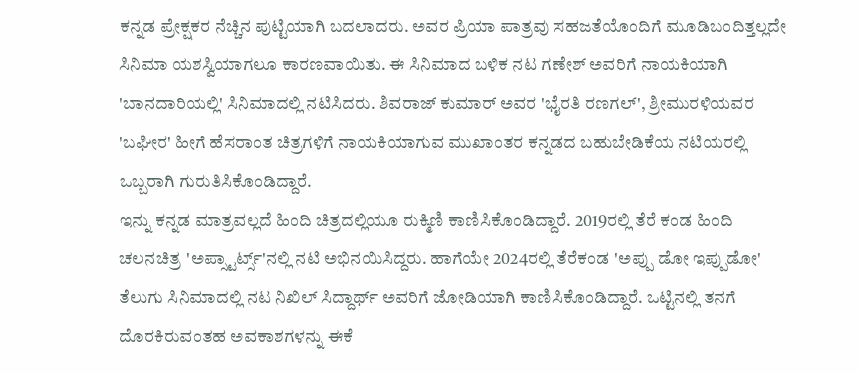ಕನ್ನಡ ಪ್ರೇಕ್ಷಕರ ನೆಚ್ಚಿನ ಪುಟ್ಟಿಯಾಗಿ ಬದಲಾದರು. ಅವರ ಪ್ರಿಯಾ ಪಾತ್ರವು ಸಹಜತೆಯೊಂದಿಗೆ ಮೂಡಿಬಂದಿತ್ತಲ್ಲದೇ ಸಿನಿಮಾ ಯಶಸ್ವಿಯಾಗಲೂ ಕಾರಣವಾಯಿತು. ಈ ಸಿನಿಮಾದ ಬಳಿಕ ನಟ ಗಣೇಶ್ ಅವರಿಗೆ ನಾಯಕಿಯಾಗಿ 'ಬಾನದಾರಿಯಲ್ಲಿ' ಸಿನಿಮಾದಲ್ಲಿ ನಟಿಸಿದರು. ಶಿವರಾಜ್ ಕುಮಾರ್ ಅವರ 'ಭೈರತಿ ರಣಗಲ್', ಶ್ರೀಮುರಳಿಯವರ 'ಬಘೀರ' ಹೀಗೆ ಹೆಸರಾಂತ ಚಿತ್ರಗಳಿಗೆ ನಾಯಕಿಯಾಗುವ ಮುಖಾಂತರ ಕನ್ನಡದ ಬಹುಬೇಡಿಕೆಯ ನಟಿಯರಲ್ಲಿ ಒಬ್ಬರಾಗಿ ಗುರುತಿಸಿಕೊಂಡಿದ್ದಾರೆ.
ಇನ್ನು ಕನ್ನಡ ಮಾತ್ರವಲ್ಲದೆ ಹಿಂದಿ ಚಿತ್ರದಲ್ಲಿಯೂ ರುಕ್ಮಿಣಿ ಕಾಣಿಸಿಕೊಂಡಿದ್ದಾರೆ. 2019ರಲ್ಲಿ ತೆರೆ ಕಂಡ ಹಿಂದಿ ಚಲನಚಿತ್ರ 'ಅಪ್ಸ್ಟಾರ್ಟ್ಸ್'ನಲ್ಲಿ ನಟಿ ಅಭಿನಯಿಸಿದ್ದರು. ಹಾಗೆಯೇ 2024ರಲ್ಲಿ ತೆರೆಕಂಡ 'ಅಪ್ಪು ಡೋ ಇಪ್ಪುಡೋ' ತೆಲುಗು ಸಿನಿಮಾದಲ್ಲಿ ನಟ ನಿಖಿಲ್ ಸಿದ್ದಾರ್ಥ್ ಅವರಿಗೆ ಜೋಡಿಯಾಗಿ ಕಾಣಿಸಿಕೊಂಡಿದ್ದಾರೆ. ಒಟ್ಟಿನಲ್ಲಿ ತನಗೆ ದೊರಕಿರುವಂತಹ ಅವಕಾಶಗಳನ್ನು ಈಕೆ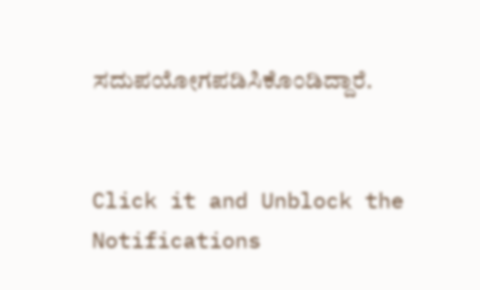ಸದುಪಯೋಗಪಡಿಸಿಕೊಂಡಿದ್ದಾರೆ.


Click it and Unblock the Notifications